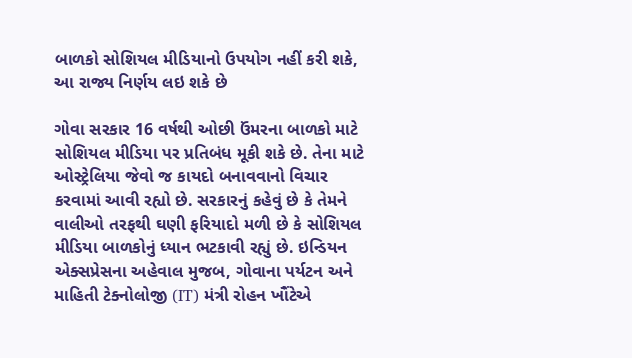બાળકો સોશિયલ મીડિયાનો ઉપયોગ નહીં કરી શકે, આ રાજ્ય નિર્ણય લઇ શકે છે

ગોવા સરકાર 16 વર્ષથી ઓછી ઉંમરના બાળકો માટે સોશિયલ મીડિયા પર પ્રતિબંધ મૂકી શકે છે. તેના માટે ઓસ્ટ્રેલિયા જેવો જ કાયદો બનાવવાનો વિચાર કરવામાં આવી રહ્યો છે. સરકારનું કહેવું છે કે તેમને વાલીઓ તરફથી ઘણી ફરિયાદો મળી છે કે સોશિયલ મીડિયા બાળકોનું ધ્યાન ભટકાવી રહ્યું છે. ઇન્ડિયન એક્સપ્રેસના અહેવાલ મુજબ, ગોવાના પર્યટન અને માહિતી ટેક્નોલોજી (IT) મંત્રી રોહન ખૌંટેએ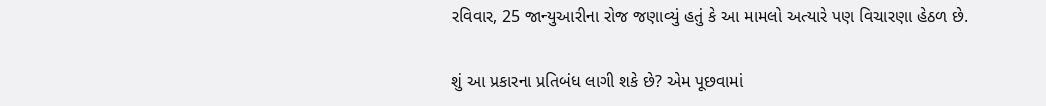રવિવાર, 25 જાન્યુઆરીના રોજ જણાવ્યું હતું કે આ મામલો અત્યારે પણ વિચારણા હેઠળ છે.

શું આ પ્રકારના પ્રતિબંધ લાગી શકે છે? એમ પૂછવામાં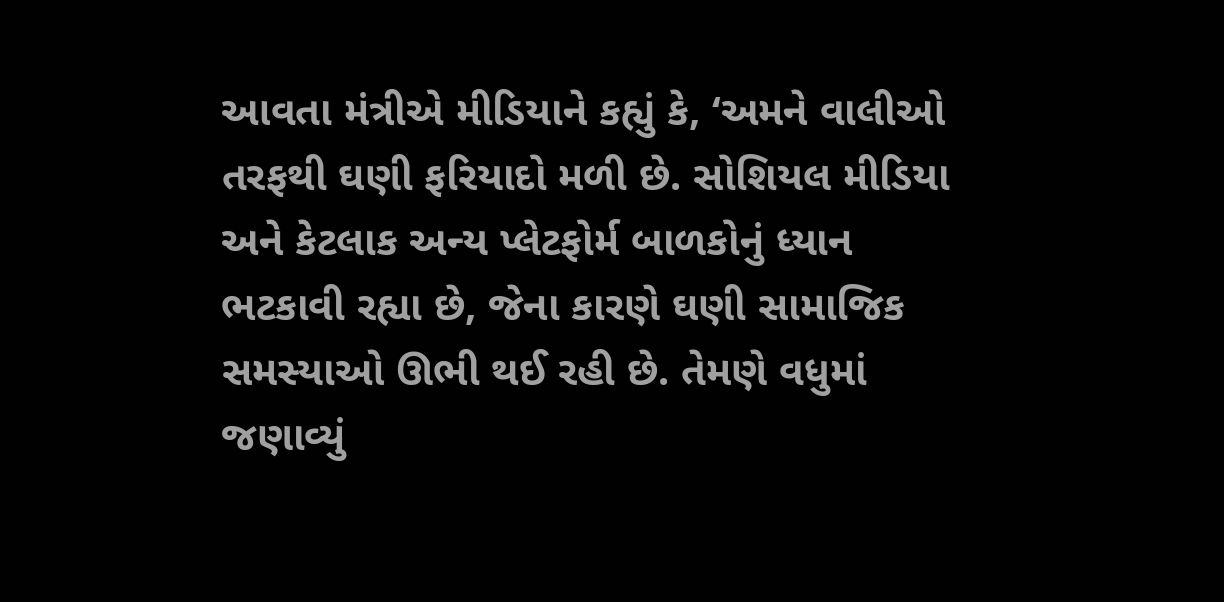આવતા મંત્રીએ મીડિયાને કહ્યું કે, ‘અમને વાલીઓ તરફથી ઘણી ફરિયાદો મળી છે. સોશિયલ મીડિયા અને કેટલાક અન્ય પ્લેટફોર્મ બાળકોનું ધ્યાન ભટકાવી રહ્યા છે, જેના કારણે ઘણી સામાજિક સમસ્યાઓ ઊભી થઈ રહી છે. તેમણે વધુમાં જણાવ્યું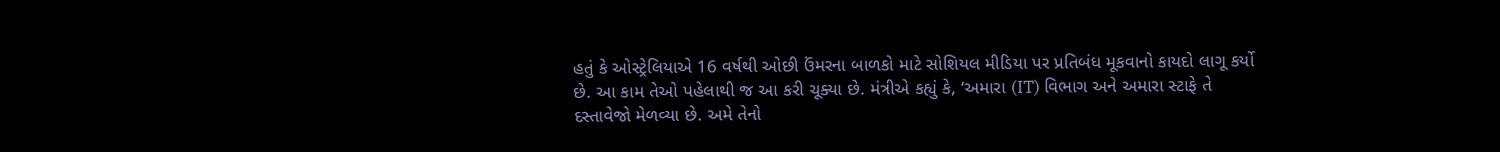હતું કે ઓસ્ટ્રેલિયાએ 16 વર્ષથી ઓછી ઉંમરના બાળકો માટે સોશિયલ મીડિયા પર પ્રતિબંધ મૂકવાનો કાયદો લાગૂ કર્યો છે. આ કામ તેઓ પહેલાથી જ આ કરી ચૂક્યા છે. મંત્રીએ કહ્યું કે, ‘અમારા (IT) વિભાગ અને અમારા સ્ટાફે તે દસ્તાવેજો મેળવ્યા છે. અમે તેનો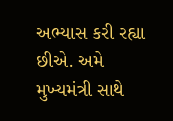અભ્યાસ કરી રહ્યા છીએ. અમે મુખ્યમંત્રી સાથે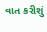વાત કરીશું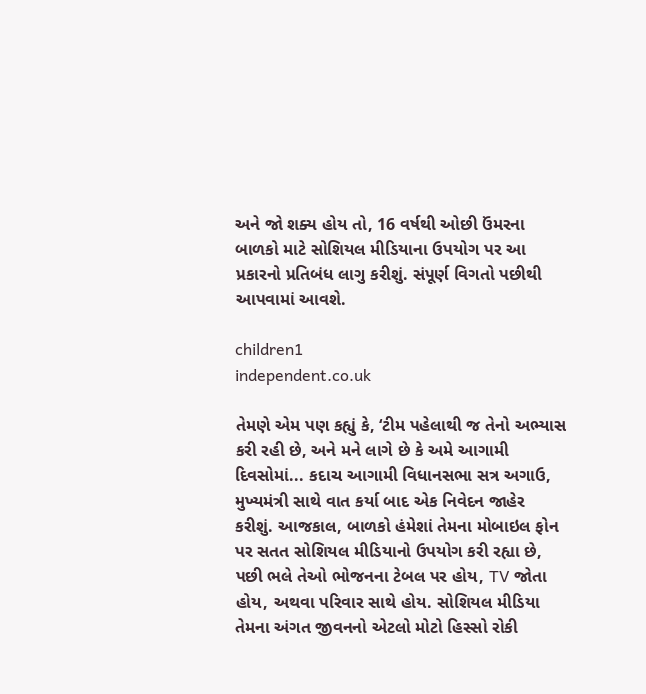અને જો શક્ય હોય તો, 16 વર્ષથી ઓછી ઉંમરના બાળકો માટે સોશિયલ મીડિયાના ઉપયોગ પર આ પ્રકારનો પ્રતિબંધ લાગુ કરીશું. સંપૂર્ણ વિગતો પછીથી આપવામાં આવશે.

children1
independent.co.uk

તેમણે એમ પણ કહ્યું કે, ‘ટીમ પહેલાથી જ તેનો અભ્યાસ કરી રહી છે, અને મને લાગે છે કે અમે આગામી દિવસોમાં... કદાચ આગામી વિધાનસભા સત્ર અગાઉ, મુખ્યમંત્રી સાથે વાત કર્યા બાદ એક નિવેદન જાહેર કરીશું. આજકાલ, બાળકો હંમેશાં તેમના મોબાઇલ ફોન પર સતત સોશિયલ મીડિયાનો ઉપયોગ કરી રહ્યા છે, પછી ભલે તેઓ ભોજનના ટેબલ પર હોય, TV જોતા હોય, અથવા પરિવાર સાથે હોય. સોશિયલ મીડિયા તેમના અંગત જીવનનો એટલો મોટો હિસ્સો રોકી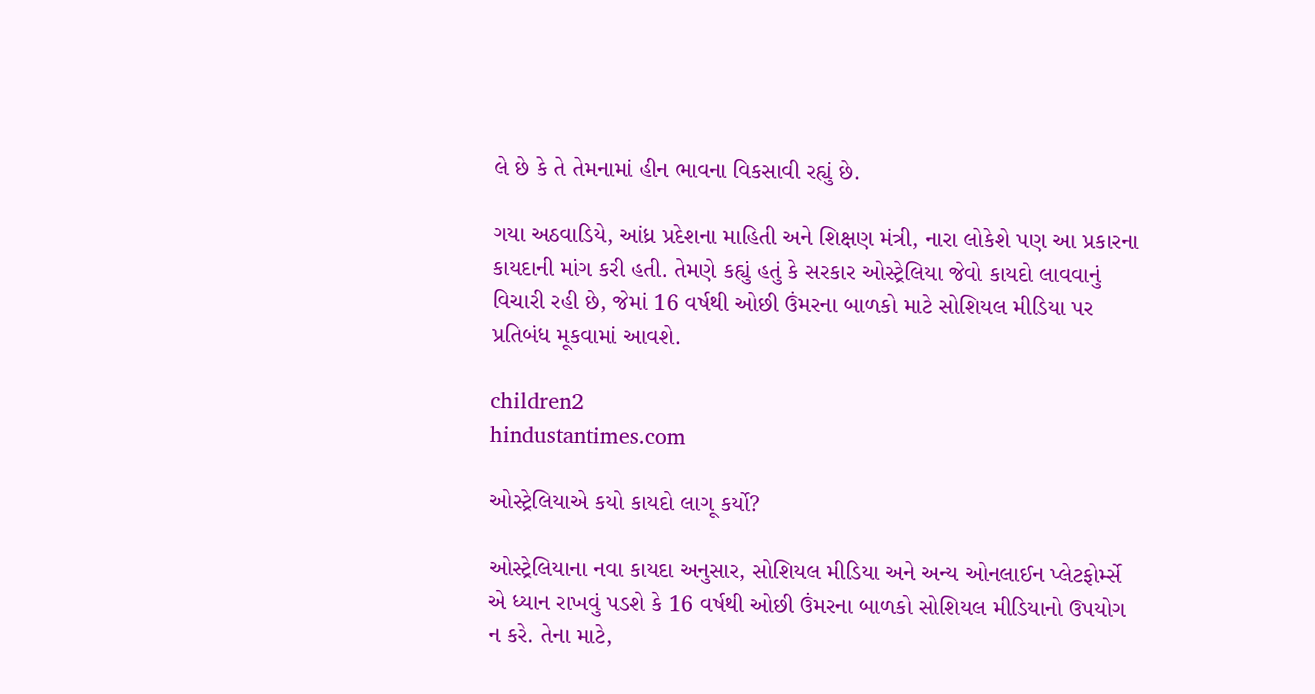લે છે કે તે તેમનામાં હીન ભાવના વિકસાવી રહ્યું છે.

ગયા અઠવાડિયે, આંધ્ર પ્રદેશના માહિતી અને શિક્ષણ મંત્રી, નારા લોકેશે પણ આ પ્રકારના કાયદાની માંગ કરી હતી. તેમણે કહ્યું હતું કે સરકાર ઓસ્ટ્રેલિયા જેવો કાયદો લાવવાનું વિચારી રહી છે, જેમાં 16 વર્ષથી ઓછી ઉંમરના બાળકો માટે સોશિયલ મીડિયા પર પ્રતિબંધ મૂકવામાં આવશે.

children2
hindustantimes.com

ઓસ્ટ્રેલિયાએ કયો કાયદો લાગૂ કર્યો?

ઓસ્ટ્રેલિયાના નવા કાયદા અનુસાર, સોશિયલ મીડિયા અને અન્ય ઓનલાઈન પ્લેટફોર્મ્સે એ ધ્યાન રાખવું પડશે કે 16 વર્ષથી ઓછી ઉંમરના બાળકો સોશિયલ મીડિયાનો ઉપયોગ ન કરે. તેના માટે,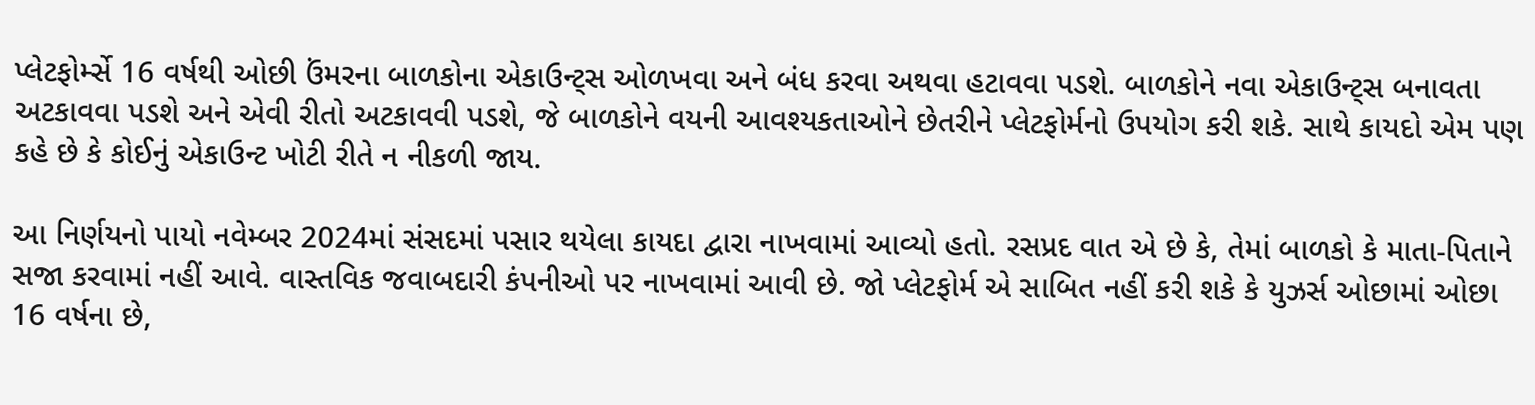પ્લેટફોર્મ્સે 16 વર્ષથી ઓછી ઉંમરના બાળકોના એકાઉન્ટ્સ ઓળખવા અને બંધ કરવા અથવા હટાવવા પડશે. બાળકોને નવા એકાઉન્ટ્સ બનાવતા અટકાવવા પડશે અને એવી રીતો અટકાવવી પડશે, જે બાળકોને વયની આવશ્યકતાઓને છેતરીને પ્લેટફોર્મનો ઉપયોગ કરી શકે. સાથે કાયદો એમ પણ કહે છે કે કોઈનું એકાઉન્ટ ખોટી રીતે ન નીકળી જાય.

આ નિર્ણયનો પાયો નવેમ્બર 2024માં સંસદમાં પસાર થયેલા કાયદા દ્વારા નાખવામાં આવ્યો હતો. રસપ્રદ વાત એ છે કે, તેમાં બાળકો કે માતા-પિતાને સજા કરવામાં નહીં આવે. વાસ્તવિક જવાબદારી કંપનીઓ પર નાખવામાં આવી છે. જો પ્લેટફોર્મ એ સાબિત નહીં કરી શકે કે યુઝર્સ ઓછામાં ઓછા 16 વર્ષના છે,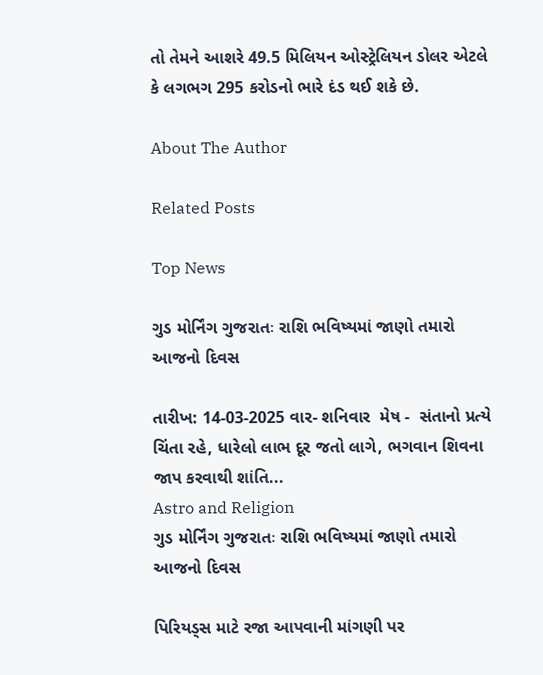તો તેમને આશરે 49.5 મિલિયન ઓસ્ટ્રેલિયન ડોલર એટલે કે લગભગ 295 કરોડનો ભારે દંડ થઈ શકે છે.

About The Author

Related Posts

Top News

ગુડ મોર્નિંગ ગુજરાતઃ રાશિ ભવિષ્યમાં જાણો તમારો આજનો દિવસ

તારીખ: 14-03-2025 વાર- શનિવાર  મેષ -  સંતાનો પ્રત્યે ચિંતા રહે, ધારેલો લાભ દૂર જતો લાગે, ભગવાન શિવના જાપ કરવાથી શાંતિ...
Astro and Religion
ગુડ મોર્નિંગ ગુજરાતઃ રાશિ ભવિષ્યમાં જાણો તમારો આજનો દિવસ

પિરિયડ્સ માટે રજા આપવાની માંગણી પર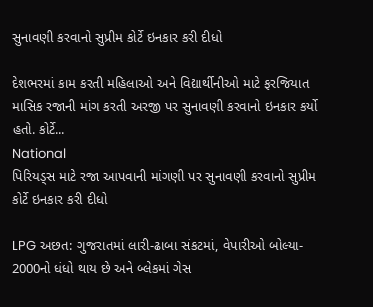સુનાવણી કરવાનો સુપ્રીમ કોર્ટે ઇનકાર કરી દીધો

દેશભરમાં કામ કરતી મહિલાઓ અને વિદ્યાર્થીનીઓ માટે ફરજિયાત માસિક રજાની માંગ કરતી અરજી પર સુનાવણી કરવાનો ઇનકાર કર્યો હતો. કોર્ટે...
National
પિરિયડ્સ માટે રજા આપવાની માંગણી પર સુનાવણી કરવાનો સુપ્રીમ કોર્ટે ઇનકાર કરી દીધો

LPG અછત: ગુજરાતમાં લારી-ઢાબા સંકટમાં, વેપારીઓ બોલ્યા- 2000નો ધંધો થાય છે અને બ્લેકમાં ગેસ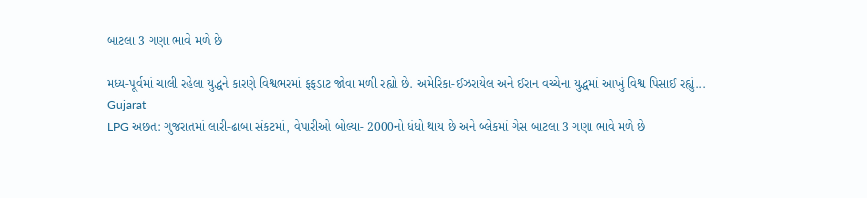બાટલા 3 ગણા ભાવે મળે છે

મધ્ય-પૂર્વમાં ચાલી રહેલા યુદ્ધને કારણે વિશ્વભરમાં ફફડાટ જોવા મળી રહ્યો છે. અમેરિકા-ઈઝરાયેલ અને ઈરાન વચ્ચેના યુદ્ધમાં આખું વિશ્વ પિસાઈ રહ્યું...
Gujarat
LPG અછત: ગુજરાતમાં લારી-ઢાબા સંકટમાં, વેપારીઓ બોલ્યા- 2000નો ધંધો થાય છે અને બ્લેકમાં ગેસ બાટલા 3 ગણા ભાવે મળે છે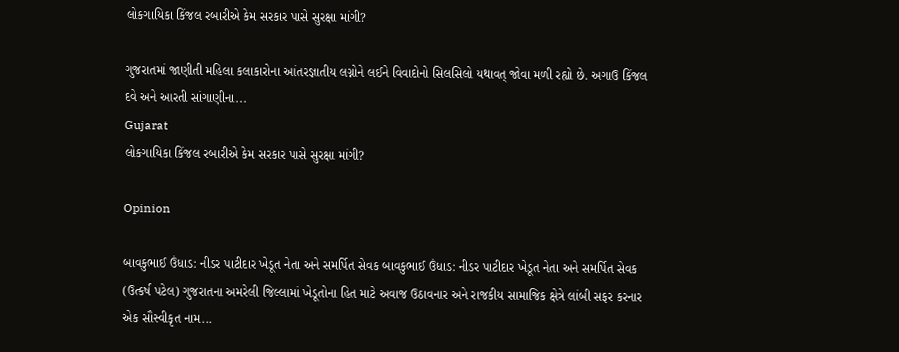લોકગાયિકા કિંજલ રબારીએ કેમ સરકાર પાસે સુરક્ષા માંગી?

ગુજરાતમાં જાણીતી મહિલા કલાકારોના આંતરજ્ઞાતીય લગ્નોને લઈને વિવાદોનો સિલસિલો યથાવત્ જોવા મળી રહ્યો છે. અગાઉ કિંજલ દવે અને આરતી સાંગાણીના...
Gujarat
લોકગાયિકા કિંજલ રબારીએ કેમ સરકાર પાસે સુરક્ષા માંગી?

Opinion

બાવકુભાઈ ઉંધાડ: નીડર પાટીદાર ખેડૂત નેતા અને સમર્પિત સેવક બાવકુભાઈ ઉંધાડ: નીડર પાટીદાર ખેડૂત નેતા અને સમર્પિત સેવક
(ઉત્કર્ષ પટેલ) ગુજરાતના અમરેલી જિલ્લામાં ખેડૂતોના હિત માટે અવાજ ઉઠાવનાર અને રાજકીય સામાજિક ક્ષેત્રે લાંબી સફર કરનાર એક સૌસ્વીકૃત નામ...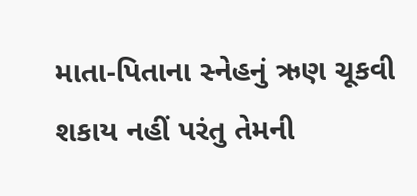માતા-પિતાના સ્નેહનું ઋણ ચૂકવી શકાય નહીં પરંતુ તેમની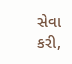સેવા કરી,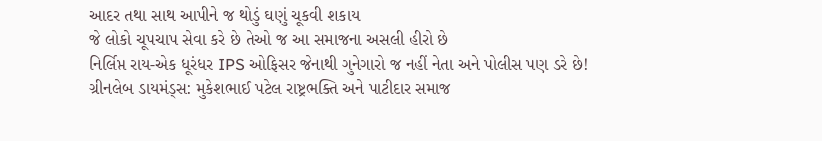આદર તથા સાથ આપીને જ થોડું ઘણું ચૂકવી શકાય
જે લોકો ચૂપચાપ સેવા કરે છે તેઓ જ આ સમાજના અસલી હીરો છે
નિર્લિપ્ત રાય-એક ધૂરંધર IPS ઓફિસર જેનાથી ગુનેગારો જ નહીં નેતા અને પોલીસ પણ ડરે છે!
ગ્રીનલેબ ડાયમંડ્સ: મુકેશભાઈ પટેલ રાષ્ટ્રભક્તિ અને પાટીદાર સમાજ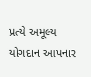પ્રત્યે અમૂલ્ય યોગદાન આપનાર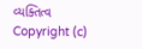વ્યક્તિત્વ
Copyright (c)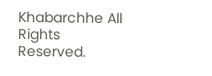Khabarchhe All Rights Reserved.